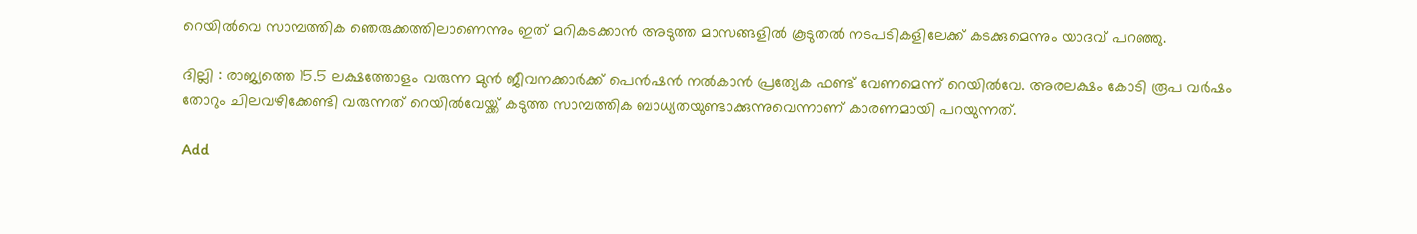റെയിൽവെ സാമ്പത്തിക ഞെരുക്കത്തിലാണെന്നും ഇത് മറികടക്കാൻ അടുത്ത മാസങ്ങളിൽ കൂടുതൽ നടപടികളിലേക്ക് കടക്കുമെന്നും യാദവ് പറഞ്ഞു.

ദില്ലി : രാജ്യത്തെ 15.5 ലക്ഷത്തോളം വരുന്ന മുൻ ജീവനക്കാർക്ക് പെൻഷൻ നൽകാൻ പ്രത്യേക ഫണ്ട് വേണമെന്ന് റെയിൽവേ. അരലക്ഷം കോടി രൂപ വർഷം തോറും ചിലവഴിക്കേണ്ടി വരുന്നത് റെയിൽവേയ്ക്ക് കടുത്ത സാമ്പത്തിക ബാധ്യതയുണ്ടാക്കുന്നുവെന്നാണ് കാരണമായി പറയുന്നത്.

Add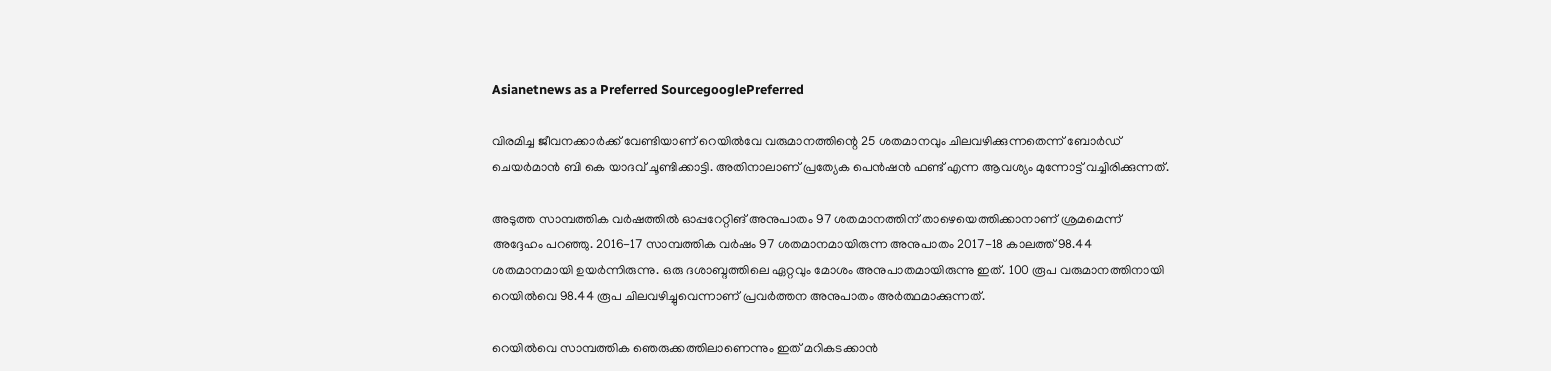Asianetnews as a Preferred SourcegooglePreferred

വിരമിച്ച ജീവനക്കാർക്ക് വേണ്ടിയാണ് റെയിൽവേ വരുമാനത്തിന്റെ 25 ശതമാനവും ചിലവഴിക്കുന്നതെന്ന് ബോർഡ് ചെയർമാൻ ബി കെ യാദവ് ചൂണ്ടിക്കാട്ടി. അതിനാലാണ് പ്രത്യേക പെൻഷൻ ഫണ്ട് എന്ന ആവശ്യം മുന്നോട്ട് വച്ചിരിക്കുന്നത്.

അടുത്ത സാമ്പത്തിക വർഷത്തിൽ ഓപ്പറേറ്റിങ് അനുപാതം 97 ശതമാനത്തിന് താഴെയെത്തിക്കാനാണ് ശ്രമമെന്ന് അദ്ദേഹം പറഞ്ഞു. 2016-17 സാമ്പത്തിക വർഷം 97 ശതമാനമായിരുന്ന അനുപാതം 2017-18 കാലത്ത് 98.44 ശതമാനമായി ഉയർന്നിരുന്നു. ഒരു ദശാബ്ദത്തിലെ ഏറ്റവും മോശം അനുപാതമായിരുന്നു ഇത്. 100 രൂപ വരുമാനത്തിനായി റെയിൽവെ 98.44 രൂപ ചിലവഴിച്ചുവെന്നാണ് പ്രവർത്തന അനുപാതം അർത്ഥമാക്കുന്നത്.

റെയിൽവെ സാമ്പത്തിക ഞെരുക്കത്തിലാണെന്നും ഇത് മറികടക്കാൻ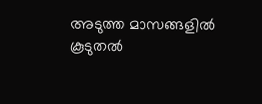അടുത്ത മാസങ്ങളിൽ കൂടുതൽ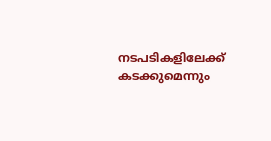നടപടികളിലേക്ക് കടക്കുമെന്നും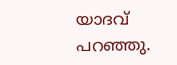യാദവ് പറഞ്ഞു.